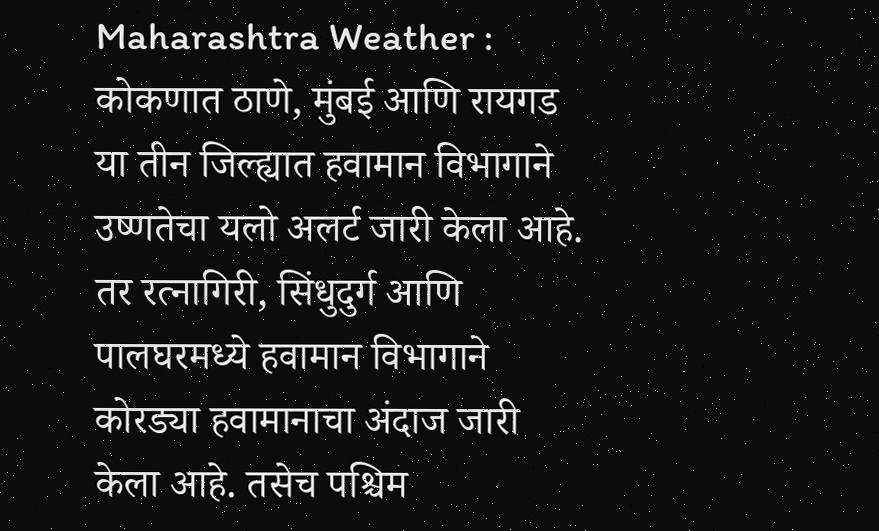Maharashtra Weather : कोकणात ठाणे, मुंबई आणि रायगड या तीन जिल्ह्यात हवामान विभागाने उष्णतेचा यलो अलर्ट जारी केला आहे. तर रत्नागिरी, सिंधुदुर्ग आणि पालघरमध्ये हवामान विभागाने कोरड्या हवामानाचा अंदाज जारी केला आहे. तसेच पश्चिम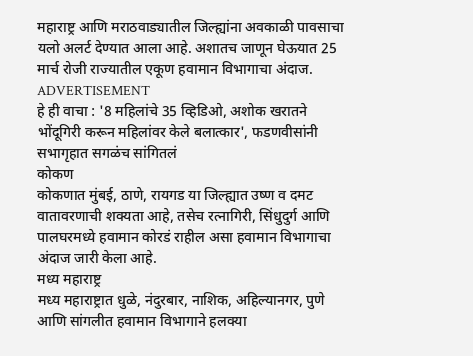महाराष्ट्र आणि मराठवाड्यातील जिल्ह्यांना अवकाळी पावसाचा यलो अलर्ट देण्यात आला आहे. अशातच जाणून घेऊयात 25 मार्च रोजी राज्यातील एकूण हवामान विभागाचा अंदाज.
ADVERTISEMENT
हे ही वाचा : '8 महिलांचे 35 व्हिडिओ, अशोक खरातने भोंदूगिरी करून महिलांवर केले बलात्कार', फडणवीसांनी सभागृहात सगळंच सांगितलं
कोकण
कोकणात मुंबई, ठाणे, रायगड या जिल्ह्यात उष्ण व दमट वातावरणाची शक्यता आहे, तसेच रत्नागिरी, सिंधुदुर्ग आणि पालघरमध्ये हवामान कोरडं राहील असा हवामान विभागाचा अंदाज जारी केला आहे.
मध्य महाराष्ट्र
मध्य महाराष्ट्रात धुळे, नंदुरबार, नाशिक, अहिल्यानगर, पुणे आणि सांगलीत हवामान विभागाने हलक्या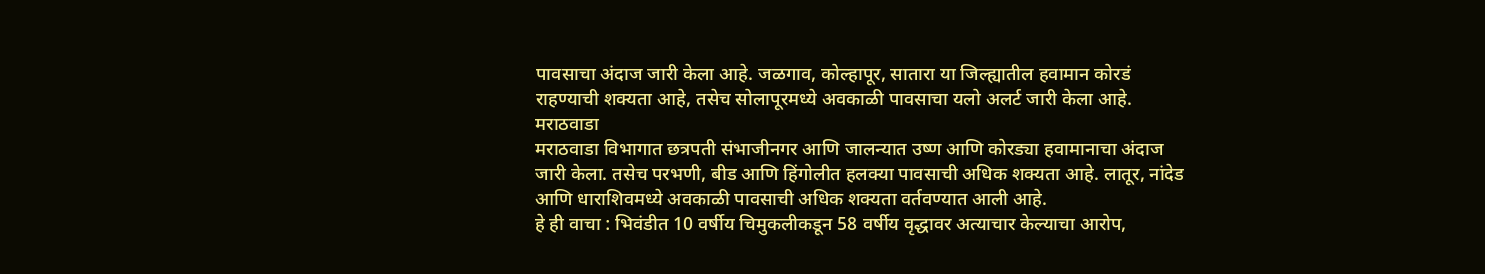पावसाचा अंदाज जारी केला आहे. जळगाव, कोल्हापूर, सातारा या जिल्ह्यातील हवामान कोरडं राहण्याची शक्यता आहे, तसेच सोलापूरमध्ये अवकाळी पावसाचा यलो अलर्ट जारी केला आहे.
मराठवाडा
मराठवाडा विभागात छत्रपती संभाजीनगर आणि जालन्यात उष्ण आणि कोरड्या हवामानाचा अंदाज जारी केला. तसेच परभणी, बीड आणि हिंगोलीत हलक्या पावसाची अधिक शक्यता आहे. लातूर, नांदेड आणि धाराशिवमध्ये अवकाळी पावसाची अधिक शक्यता वर्तवण्यात आली आहे.
हे ही वाचा : भिवंडीत 10 वर्षीय चिमुकलीकडून 58 वर्षीय वृद्धावर अत्याचार केल्याचा आरोप,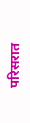परिसरात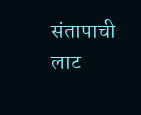संतापाची लाट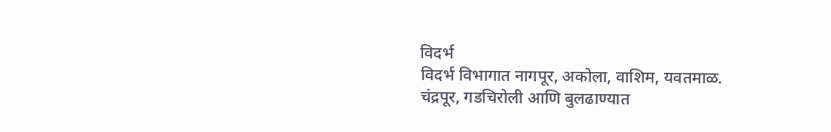विदर्भ
विदर्भ विभागात नागपूर, अकोला, वाशिम, यवतमाळ. चंद्रपूर, गडचिरोली आणि बुलढाण्यात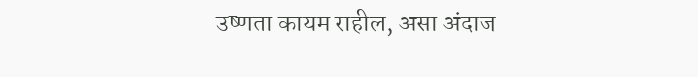उष्णता कायम राहील, असा अंदाज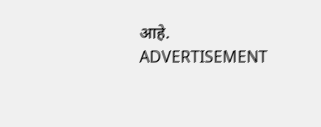आहे.
ADVERTISEMENT